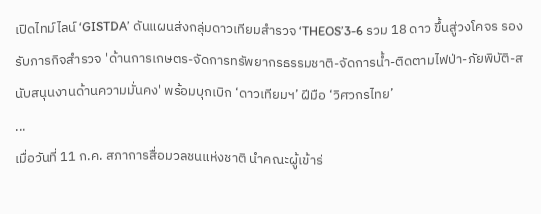เปิดไทม์ไลน์ ‘GISTDA’ ดันแผนส่งกลุ่มดาวเทียมสำรวจ ‘THEOS’3-6 รวม 18 ดาว ขึ้นสู่วงโคจร รองรับภารกิจสำรวจ 'ด้านการเกษตร-จัดการทรัพยากรธรรมชาติ-จัดการน้ำ-ติดตามไฟป่า-ภัยพิบัติ-สนับสนุนงานด้านความมั่นคง' พร้อมบุกเบิก ‘ดาวเทียมฯ’ ฝีมือ ‘วิศวกรไทย’
...
เมื่อวันที่ 11 ก.ค. สภาการสื่อมวลชนแห่งชาติ นำคณะผู้เข้าร่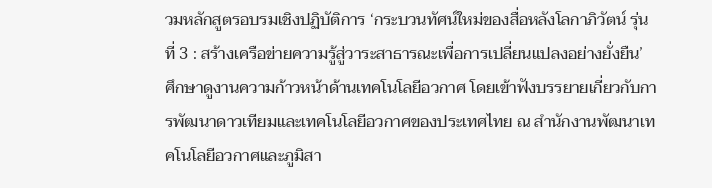วมหลักสูตรอบรมเชิงปฏิบัติการ ‘กระบวนทัศน์ใหม่ของสื่อหลังโลกาภิวัตน์ รุ่นที่ 3 : สร้างเครือข่ายความรู้สู่วาระสาธารณะเพื่อการเปลี่ยนแปลงอย่างยั่งยืน’ ศึกษาดูงานความก้าวหน้าด้านเทคโนโลยีอวกาศ โดยเข้าฟังบรรยายเกี่ยวกับการพัฒนาดาวเทียมและเทคโนโลยีอวกาศของประเทศไทย ณ สำนักงานพัฒนาเทคโนโลยีอวกาศและภูมิสา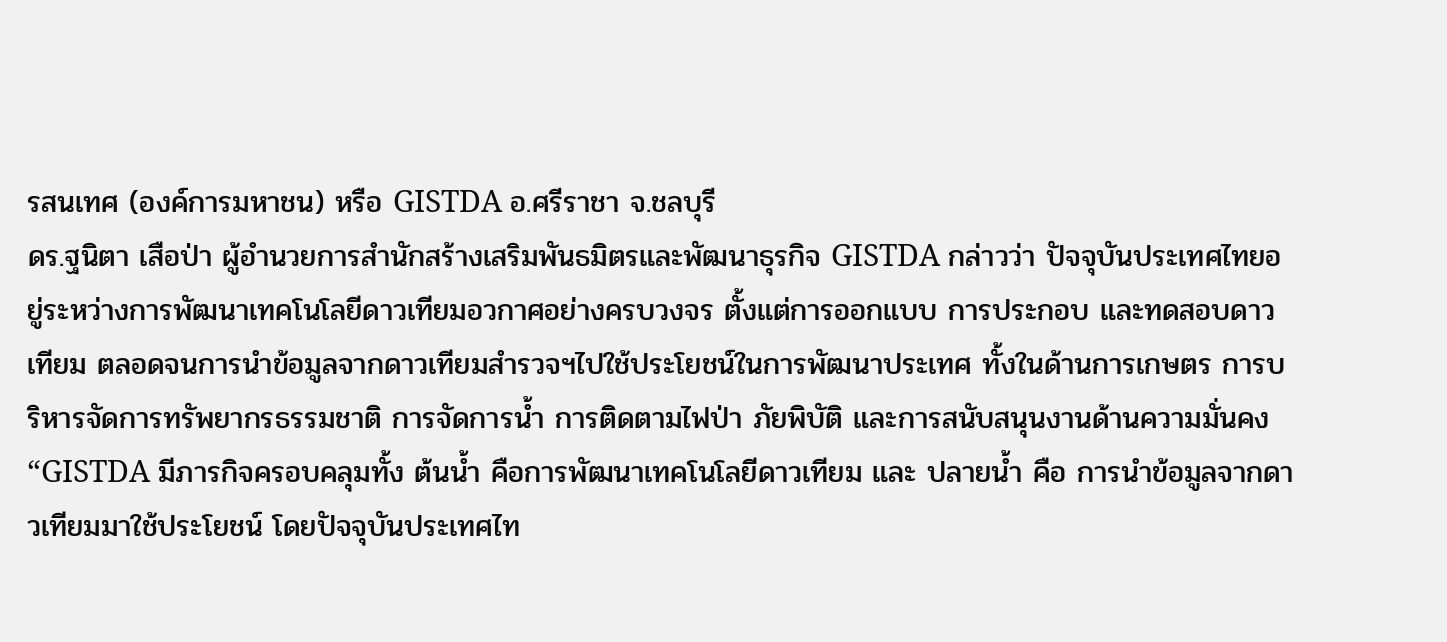รสนเทศ (องค์การมหาชน) หรือ GISTDA อ.ศรีราชา จ.ชลบุรี
ดร.ฐนิตา เสือป่า ผู้อำนวยการสำนักสร้างเสริมพันธมิตรและพัฒนาธุรกิจ GISTDA กล่าวว่า ปัจจุบันประเทศไทยอยู่ระหว่างการพัฒนาเทคโนโลยีดาวเทียมอวกาศอย่างครบวงจร ตั้งแต่การออกแบบ การประกอบ และทดสอบดาวเทียม ตลอดจนการนำข้อมูลจากดาวเทียมสำรวจฯไปใช้ประโยชน์ในการพัฒนาประเทศ ทั้งในด้านการเกษตร การบริหารจัดการทรัพยากรธรรมชาติ การจัดการน้ำ การติดตามไฟป่า ภัยพิบัติ และการสนับสนุนงานด้านความมั่นคง
“GISTDA มีภารกิจครอบคลุมทั้ง ต้นน้ำ คือการพัฒนาเทคโนโลยีดาวเทียม และ ปลายน้ำ คือ การนำข้อมูลจากดาวเทียมมาใช้ประโยชน์ โดยปัจจุบันประเทศไท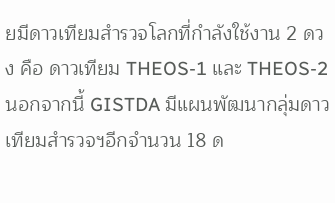ยมีดาวเทียมสำรวจโลกที่กำลังใช้งาน 2 ดวง คือ ดาวเทียม THEOS-1 และ THEOS-2 นอกจากนี้ GISTDA มีแผนพัฒนากลุ่มดาวเทียมสำรวจฯอีกจำนวน 18 ด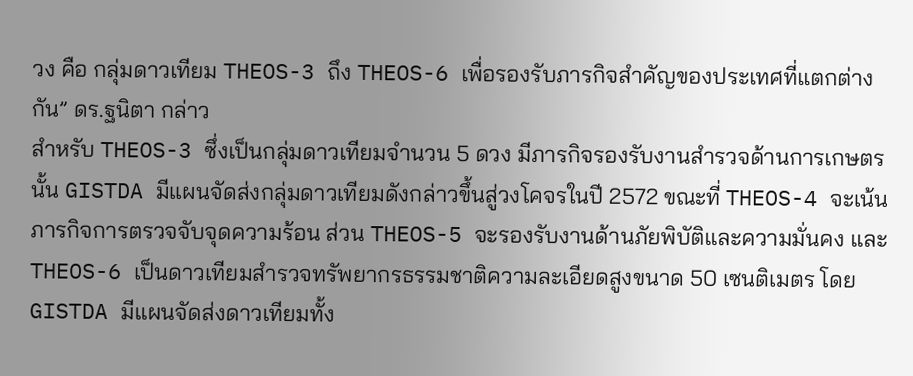วง คือ กลุ่มดาวเทียม THEOS-3 ถึง THEOS-6 เพื่อรองรับภารกิจสำคัญของประเทศที่แตกต่างกัน” ดร.ฐนิตา กล่าว
สำหรับ THEOS-3 ซึ่งเป็นกลุ่มดาวเทียมจำนวน 5 ดวง มีภารกิจรองรับงานสำรวจด้านการเกษตรนั้น GISTDA มีแผนจัดส่งกลุ่มดาวเทียมดังกล่าวขึ้นสู่วงโคจรในปี 2572 ขณะที่ THEOS-4 จะเน้นภารกิจการตรวจจับจุดความร้อน ส่วน THEOS-5 จะรองรับงานด้านภัยพิบัติและความมั่นคง และ THEOS-6 เป็นดาวเทียมสำรวจทรัพยากรธรรมชาติความละเอียดสูงขนาด 50 เซนติเมตร โดย GISTDA มีแผนจัดส่งดาวเทียมทั้ง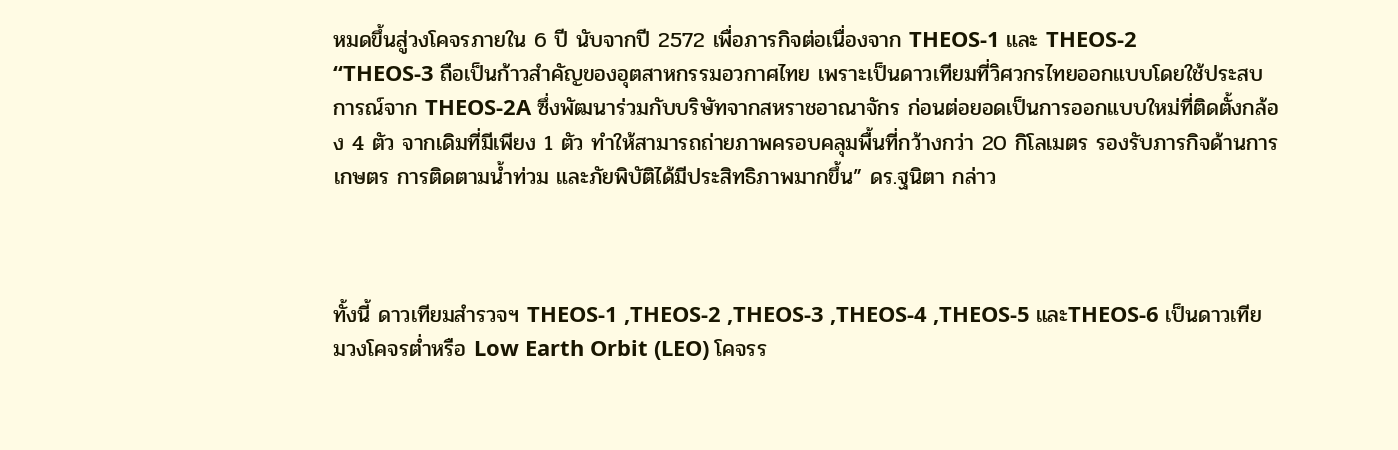หมดขึ้นสู่วงโคจรภายใน 6 ปี นับจากปี 2572 เพื่อภารกิจต่อเนื่องจาก THEOS-1 และ THEOS-2
“THEOS-3 ถือเป็นก้าวสำคัญของอุตสาหกรรมอวกาศไทย เพราะเป็นดาวเทียมที่วิศวกรไทยออกแบบโดยใช้ประสบการณ์จาก THEOS-2A ซึ่งพัฒนาร่วมกับบริษัทจากสหราชอาณาจักร ก่อนต่อยอดเป็นการออกแบบใหม่ที่ติดตั้งกล้อง 4 ตัว จากเดิมที่มีเพียง 1 ตัว ทำให้สามารถถ่ายภาพครอบคลุมพื้นที่กว้างกว่า 20 กิโลเมตร รองรับภารกิจด้านการเกษตร การติดตามน้ำท่วม และภัยพิบัติได้มีประสิทธิภาพมากขึ้น” ดร.ฐนิตา กล่าว



ทั้งนี้ ดาวเทียมสำรวจฯ THEOS-1 ,THEOS-2 ,THEOS-3 ,THEOS-4 ,THEOS-5 และTHEOS-6 เป็นดาวเทียมวงโคจรต่ำหรือ Low Earth Orbit (LEO) โคจรร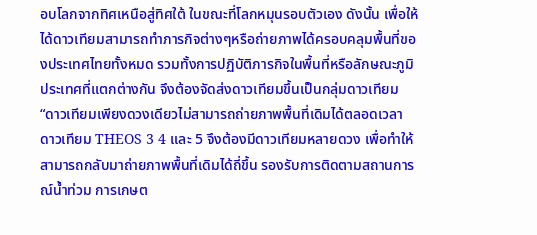อบโลกจากทิศเหนือสู่ทิศใต้ ในขณะที่โลกหมุนรอบตัวเอง ดังนั้น เพื่อให้ได้ดาวเทียมสามารถทำภารกิจต่างๆหรือถ่ายภาพได้ครอบคลุมพื้นที่ของประเทศไทยทั้งหมด รวมทั้งการปฏิบัติภารกิจในพื้นที่หรือลักษณะภูมิประเทศที่แตกต่างกัน จึงต้องจัดส่งดาวเทียมขึ้นเป็นกลุ่มดาวเทียม
“ดาวเทียมเพียงดวงเดียวไม่สามารถถ่ายภาพพื้นที่เดิมได้ตลอดเวลา ดาวเทียม THEOS 3 4 และ 5 จึงต้องมีดาวเทียมหลายดวง เพื่อทำให้สามารถกลับมาถ่ายภาพพื้นที่เดิมได้ถี่ขึ้น รองรับการติดตามสถานการณ์น้ำท่วม การเกษต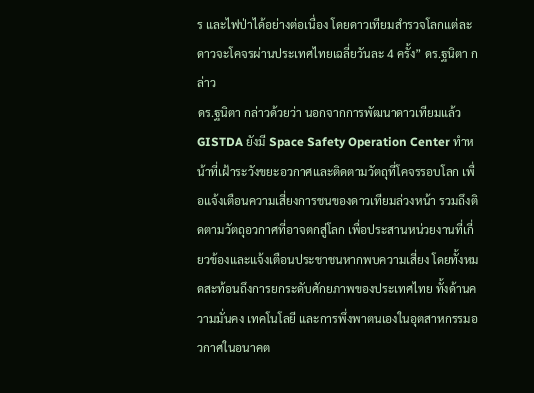ร และไฟป่าได้อย่างต่อเนื่อง โดยดาวเทียมสำรวจโลกแต่ละดาวจะโคจรผ่านประเทศไทยเฉลี่ยวันละ 4 ครั้ง” ดร.ฐนิตา กล่าว
ดร.ฐนิตา กล่าวด้วยว่า นอกจากการพัฒนาดาวเทียมแล้ว GISTDA ยังมี Space Safety Operation Center ทำหน้าที่เฝ้าระวังขยะอวกาศและติดตามวัตถุที่โคจรรอบโลก เพื่อแจ้งเตือนความเสี่ยงการชนของดาวเทียมล่วงหน้า รวมถึงติดตามวัตถุอวกาศที่อาจตกสู่โลก เพื่อประสานหน่วยงานที่เกี่ยวข้องและแจ้งเตือนประชาชนหากพบความเสี่ยง โดยทั้งหมดสะท้อนถึงการยกระดับศักยภาพของประเทศไทย ทั้งด้านความมั่นคง เทคโนโลยี และการพึ่งพาตนเองในอุตสาหกรรมอวกาศในอนาคต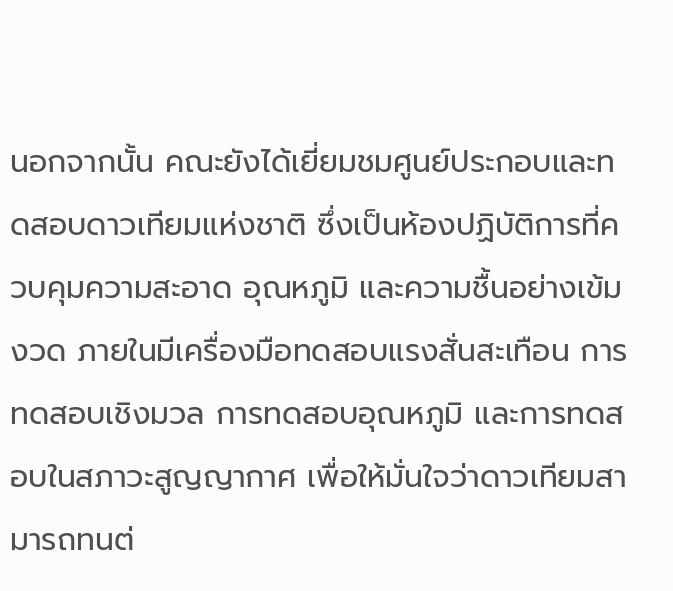นอกจากนั้น คณะยังได้เยี่ยมชมศูนย์ประกอบและทดสอบดาวเทียมแห่งชาติ ซึ่งเป็นห้องปฏิบัติการที่ควบคุมความสะอาด อุณหภูมิ และความชื้นอย่างเข้มงวด ภายในมีเครื่องมือทดสอบแรงสั่นสะเทือน การทดสอบเชิงมวล การทดสอบอุณหภูมิ และการทดสอบในสภาวะสูญญากาศ เพื่อให้มั่นใจว่าดาวเทียมสามารถทนต่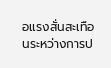อแรงสั่นสะเทือนระหว่างการป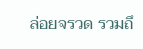ล่อยจรวด รวมถึ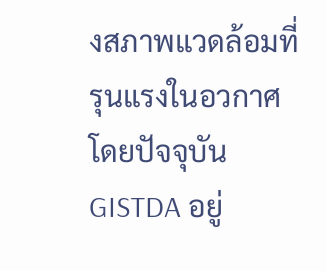งสภาพแวดล้อมที่รุนแรงในอวกาศ โดยปัจจุบัน GISTDA อยู่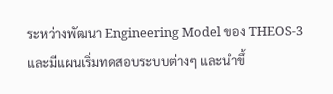ระหว่างพัฒนา Engineering Model ของ THEOS-3 และมีแผนเริ่มทดสอบระบบต่างๆ และนำขึ้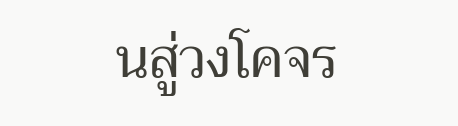นสู่วงโคจร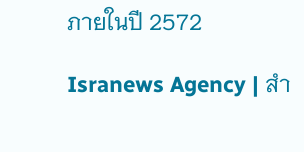ภายในปี 2572

Isranews Agency | สำ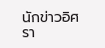นักข่าวอิศรา